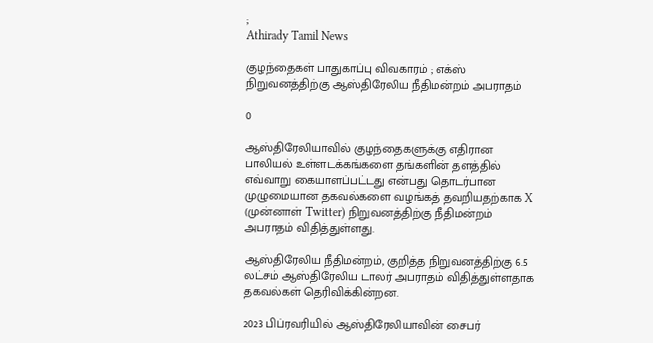;
Athirady Tamil News

குழந்தைகள் பாதுகாப்பு விவகாரம் ; எக்ஸ் நிறுவனத்திற்கு ஆஸ்திரேலிய நீதிமன்றம் அபராதம்

0

ஆஸ்திரேலியாவில் குழந்தைகளுக்கு எதிரான பாலியல் உள்ளடக்கங்களை தங்களின் தளத்தில் எவ்வாறு கையாளப்பட்டது என்பது தொடர்பான முழுமையான தகவல்களை வழங்கத் தவறியதற்காக X (முன்னாள் Twitter) நிறுவனத்திற்கு நீதிமன்றம் அபராதம் விதித்துள்ளது.

ஆஸ்திரேலிய நீதிமன்றம், குறித்த நிறுவனத்திற்கு 6.5 லட்சம் ஆஸ்திரேலிய டாலர் அபராதம் விதித்துள்ளதாக தகவல்கள் தெரிவிக்கின்றன.

2023 பிப்ரவரியில் ஆஸ்திரேலியாவின் சைபர்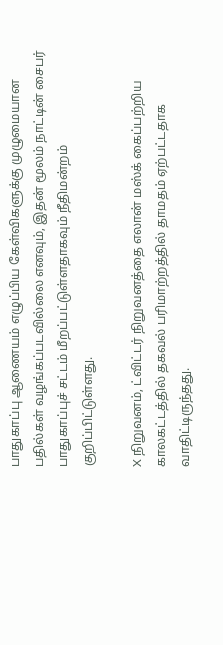பாதுகாப்பு ஆணையம் எழுப்பிய கேள்விகளுக்கு முழுமையான பதில்கள் வழங்கப்படவில்லை எனவும், இதன் மூலம் நாட்டின் சைபர் பாதுகாப்புச் சட்டம் மீறப்பட்டுள்ளதாகவும் நீதிமன்றம் குறிப்பிட்டுள்ளது.

X நிறுவனம், ட்விட்டர் நிறுவனத்தை எலான் மஸ்க் கைப்பற்றிய காலகட்டத்தில் தகவல் பரிமாற்றத்தில் தாமதம் ஏற்பட்டதாக வாதிட்டிருந்தது.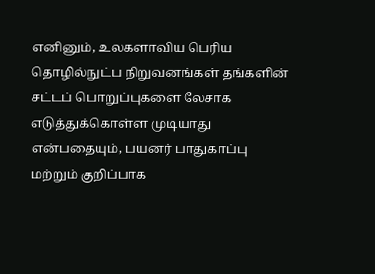எனினும், உலகளாவிய பெரிய தொழில்நுட்ப நிறுவனங்கள் தங்களின் சட்டப் பொறுப்புகளை லேசாக எடுத்துக்கொள்ள முடியாது என்பதையும், பயனர் பாதுகாப்பு மற்றும் குறிப்பாக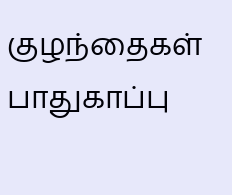குழந்தைகள் பாதுகாப்பு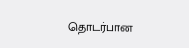தொடர்பான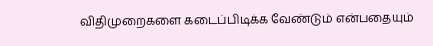விதிமுறைகளை கடைப்பிடிக்க வேண்டும் என்பதையும்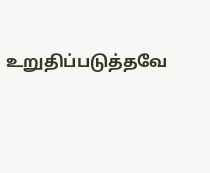உறுதிப்படுத்தவே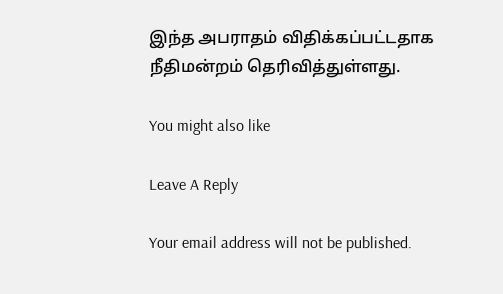இந்த அபராதம் விதிக்கப்பட்டதாக நீதிமன்றம் தெரிவித்துள்ளது.

You might also like

Leave A Reply

Your email address will not be published.